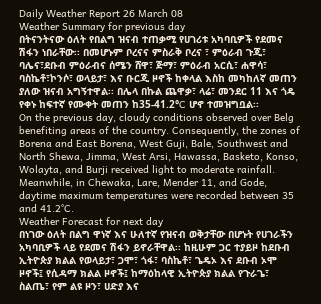Daily Weather Report 26 March 08
Weather Summary for previous day
በትናንትናው ዕለት የበልግ ዝናብ ተጠቃሚ የሀገሪቱ አካባቢዎች የደመና ሽፋን ነበራቸው፡፡ በመሆኑም ቦረናና ምስራቅ ቦረና ፣ ምዕራብ ጉጂ፣ ባሌና፣ደቡብ ምዕራብና ሰሜን ሸዋ፣ ጅማ፣ ምዕራብ አርሲ፣ ሐዋሳ፣ ባስኬቶ፣ኮንሶ፣ ወላይታ፣ እና ቡርጂ ዞኖች ከቀላል እስከ መካከለኛ መጠን ያለው ዝናብ አግኝተዋል፡፡ በሌላ በኩል ጨዋቃ፣ ላሬ፣ መንደር 11 እና ጎዴ የቀኑ ከፍተኛ የሙቀት መጠን ከ35-41.2°C ሆኖ ተመዝግቧል፡፡
On the previous day, cloudy conditions observed over Belg benefiting areas of the country. Consequently, the zones of Borena and East Borena, West Guji, Bale, Southwest and North Shewa, Jimma, West Arsi, Hawassa, Basketo, Konso, Wolayta, and Burji received light to moderate rainfall. Meanwhile, in Chewaka, Lare, Mender 11, and Gode, daytime maximum temperatures were recorded between 35 and 41.2°C.
Weather Forecast for next day
በነገው ዕለት በልግ ዋነኛ እና ሁለተኛ የዝናብ ወቅታቸው በሆኑት የሀገራችን አካባቢዎች ላይ የደመና ሽፋን ይኖራቸዋል፡፡ ከዚሁም ጋር ተያይዞ ከደቡብ ኢትዮጵያ ክልል የወላይታ፣ ጋሞ፣ ጎፋ፣ ባስኬቶ፣ ጌዴኦ እና ደቡብ ኦሞ ዞኖች፤ የሲዳማ ክልል ዞኖች፤ ከማዕከላዊ ኢትዮጵያ ክልል የጉራጌ፣ ስልጤ፣ የም ልዩ ዞን፣ ሀድያ እና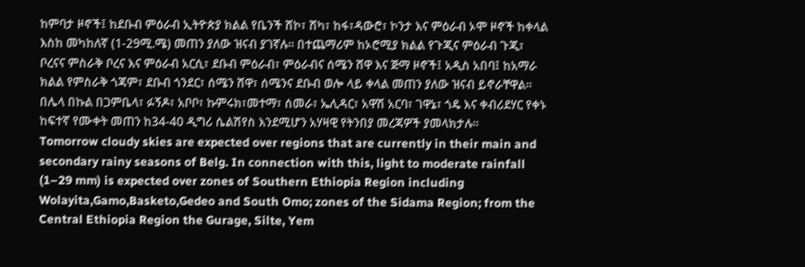ከምባታ ዞኖች፤ ከደቡብ ምዕራብ ኢትዮጵያ ክልል የቤንች ሸኮ፣ ሸካ፣ ከፋ፣ዳውሮ፣ ኮንታ እና ምዕራብ ኦሞ ዞኖች ከቀላል እስከ መካከለኛ (1-29ሚ.ሜ) መጠን ያለው ዝናብ ያገኛሉ፡፡ በተጨማሪም ከኦሮሚያ ክልል የጉጂና ምዕራብ ጉጂ፣ ቦረናና ምስራቅ ቦረና እና ምዕራብ አርሲ፣ ደቡብ ምዕራብ፣ ምዕራብና ሰሜን ሸዋ እና ጅማ ዞኖች፤ አዲስ አበባ፤ ከአማራ ክልል የምስራቅ ጎጃም፣ ደቡብ ጎንደር፣ ሰሜን ሸዋ፣ ሰሜንና ደቡብ ወሎ ላይ ቀላል መጠን ያለው ዝናብ ይኖራቸዋል፡፡ በሌላ በኩል በጋምቤላ፣ ፉኝዶ፣ አቦቦ፣ ኩምሩክ፣መተማ፣ ሰመራ፣ ኤሊዳር፣ አዋሽ አርባ፣ ገዋኔ፣ ጎዴ እና ቀብሪደሃር የቀኑ ከፍተኛ የሙቀት መጠን ከ34-40 ዲግሪ ሴልሽየስ እንደሚሆን አሃዛዊ የትንበያ መረጃዎች ያመላክታሉ፡፡
Tomorrow cloudy skies are expected over regions that are currently in their main and secondary rainy seasons of Belg. In connection with this, light to moderate rainfall (1–29 mm) is expected over zones of Southern Ethiopia Region including Wolayita,Gamo,Basketo,Gedeo and South Omo; zones of the Sidama Region; from the Central Ethiopia Region the Gurage, Silte, Yem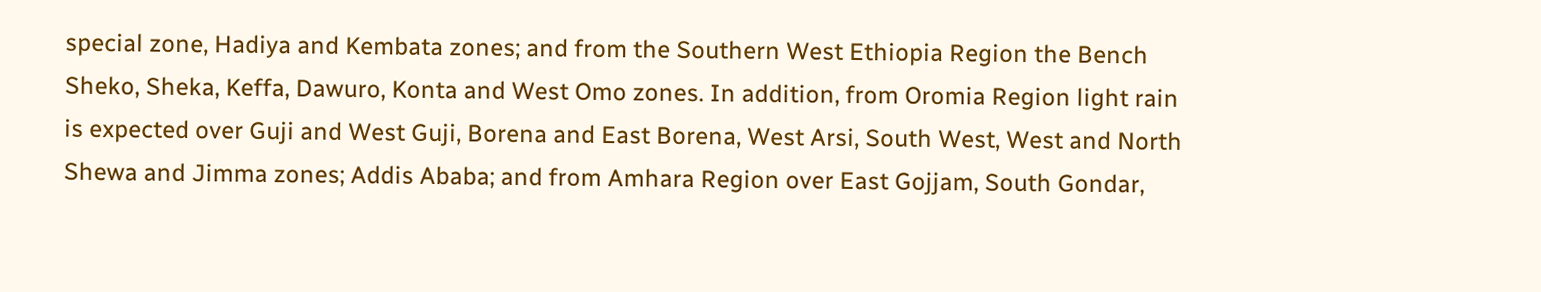special zone, Hadiya and Kembata zones; and from the Southern West Ethiopia Region the Bench Sheko, Sheka, Keffa, Dawuro, Konta and West Omo zones. In addition, from Oromia Region light rain is expected over Guji and West Guji, Borena and East Borena, West Arsi, South West, West and North Shewa and Jimma zones; Addis Ababa; and from Amhara Region over East Gojjam, South Gondar,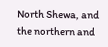North Shewa, and the northern and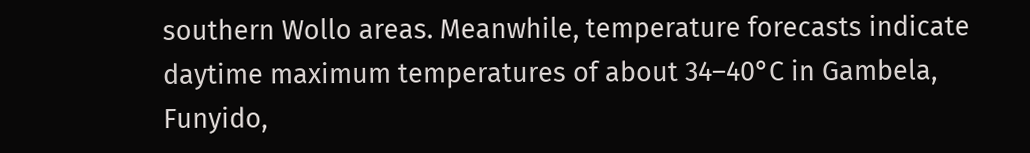southern Wollo areas. Meanwhile, temperature forecasts indicate daytime maximum temperatures of about 34–40°C in Gambela, Funyido,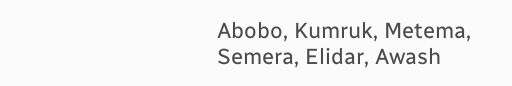Abobo, Kumruk, Metema, Semera, Elidar, Awash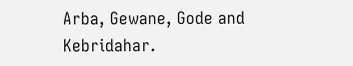Arba, Gewane, Gode and Kebridahar.